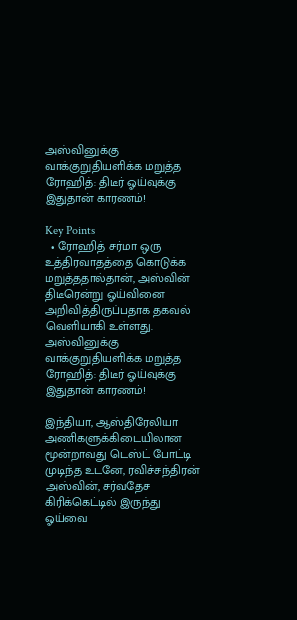அஸ்வினுக்கு வாக்குறுதியளிக்க மறுத்த ரோஹித்: திடீர் ஓய்வுக்கு இதுதான் காரணம்!

Key Points
  • ரோஹித் சர்மா ஒரு உத்திரவாதத்தை கொடுக்க மறுத்ததால்தான், அஸ்வின் திடீரென்று ஓய்வினை அறிவித்திருப்பதாக தகவல் வெளியாகி உள்ளது.
அஸ்வினுக்கு வாக்குறுதியளிக்க மறுத்த ரோஹித்: திடீர் ஓய்வுக்கு இதுதான் காரணம்!

இந்தியா, ஆஸ்திரேலியா அணிகளுக்கிடையிலான மூன்றாவது டெஸ்ட் போட்டி முடிந்த உடனே, ரவிச்சந்திரன் அஸ்வின், சர்வதேச கிரிக்கெட்டில் இருந்து ஓய்வை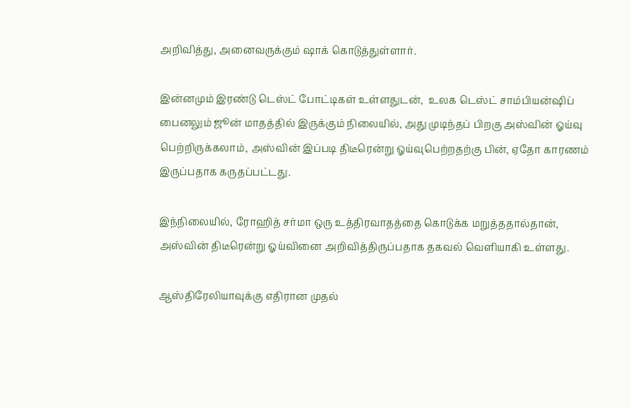அறிவித்து, அனைவருக்கும் ஷாக் கொடுத்துள்ளார்.

இன்னமும் இரண்டு டெஸ்ட் போட்டிகள் உள்ளதுடன்,  உலக டெஸ்ட் சாம்பியன்ஷிப் பைனலும் ஜூன் மாதத்தில் இருக்கும் நிலையில், அது முடிந்தப் பிறகு அஸ்வின் ஓய்வு பெற்றிருக்கலாம், அஸ்வின் இப்படி திடீரென்று ஓய்வுபெற்றதற்கு பின், ஏதோ காரணம் இருப்பதாக கருதப்பட்டது.

இந்நிலையில், ரோஹித் சர்மா ஒரு உத்திரவாதத்தை கொடுக்க மறுத்ததால்தான், அஸ்வின் திடீரென்று ஓய்வினை அறிவித்திருப்பதாக தகவல் வெளியாகி உள்ளது.

ஆஸ்திரேலியாவுக்கு எதிரான முதல்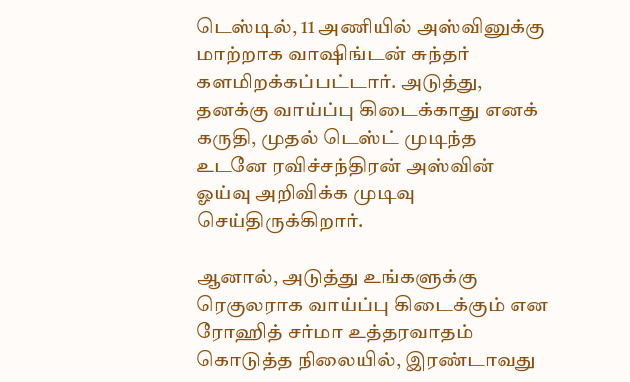டெஸ்டில், 11 அணியில் அஸ்வினுக்கு மாற்றாக வாஷிங்டன் சுந்தர் களமிறக்கப்பட்டார். அடுத்து, தனக்கு வாய்ப்பு கிடைக்காது எனக் கருதி, முதல் டெஸ்ட் முடிந்த உடனே ரவிச்சந்திரன் அஸ்வின் ஓய்வு அறிவிக்க முடிவு செய்திருக்கிறார்.

ஆனால், அடுத்து உங்களுக்கு ரெகுலராக வாய்ப்பு கிடைக்கும் என ரோஹித் சர்மா உத்தரவாதம் கொடுத்த நிலையில், இரண்டாவது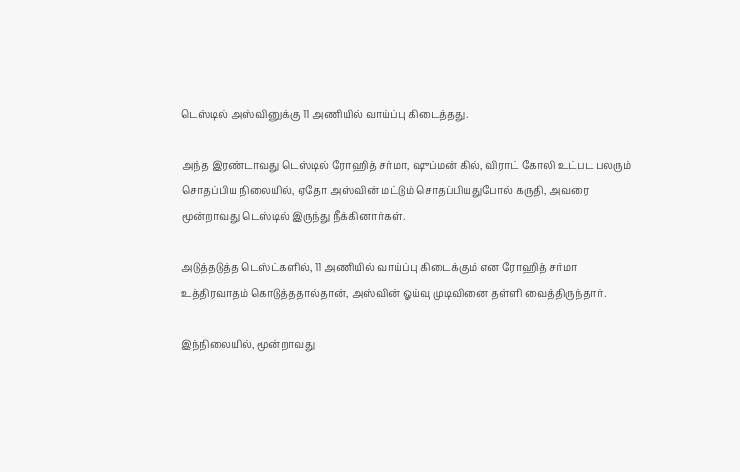டெஸ்டில் அஸ்வினுக்கு 11 அணியில் வாய்ப்பு கிடைத்தது.

அந்த இரண்டாவது டெஸ்டில் ரோஹித் சர்மா, ஷுப்மன் கில், விராட் கோலி உட்பட பலரும் சொதப்பிய நிலையில், ஏதோ அஸ்வின் மட்டும் சொதப்பியதுபோல் கருதி, அவரை மூன்றாவது டெஸ்டில் இருந்து நீக்கினார்கள்.

அடுத்தடுத்த டெஸ்ட்களில், 11 அணியில் வாய்ப்பு கிடைக்கும் என ரோஹித் சர்மா உத்திரவாதம் கொடுத்ததால்தான், அஸ்வின் ஓய்வு முடிவினை தள்ளி வைத்திருந்தார்.

இந்நிலையில், மூன்றாவது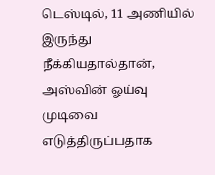டெஸ்டில், 11 அணியில் இருந்து நீக்கியதால்தான், அஸ்வின் ஓய்வு முடிவை எடுத்திருப்பதாக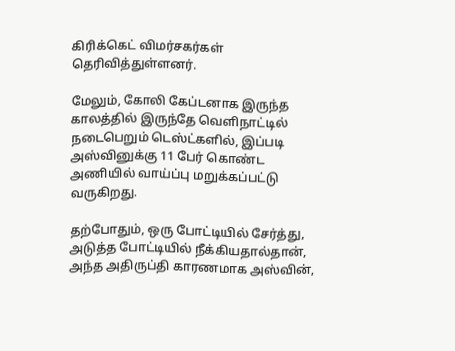கிரிக்கெட் விமர்சகர்கள் தெரிவித்துள்ளனர்.

மேலும், கோலி கேப்டனாக இருந்த காலத்தில் இருந்தே வெளிநாட்டில் நடைபெறும் டெஸ்ட்களில், இப்படி அஸ்வினுக்கு 11 பேர் கொண்ட அணியில் வாய்ப்பு மறுக்கப்பட்டு வருகிறது.

தற்போதும், ஒரு போட்டியில் சேர்த்து, அடுத்த போட்டியில் நீக்கியதால்தான், அந்த அதிருப்தி காரணமாக அஸ்வின்,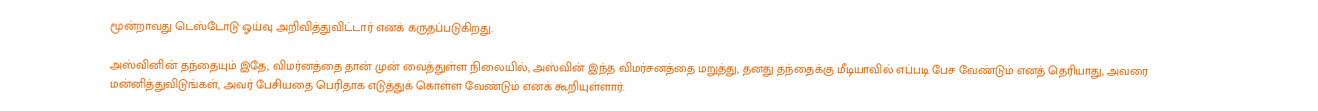மூன்றாவது டெஸ்டோடு ஓய்வு அறிவித்துவிட்டார் எனக் கருதப்படுகிறது.

அஸ்வினின் தந்தையும் இதே, விமர்னத்தை தான் முன் வைத்துள்ள நிலையில், அஸ்வின் இந்த விமர்சனத்தை மறுத்து, தனது தந்தைக்கு மீடியாவில் எப்படி பேச வேண்டும் எனத் தெரியாது, அவரை மன்னித்துவிடுங்கள், அவர் பேசியதை பெரிதாக எடுத்துக் கொள்ள வேண்டும் எனக் கூறியுள்ளார்.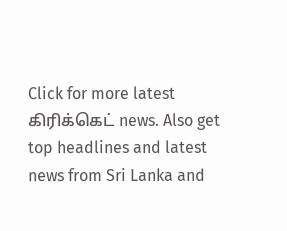Click for more latest கிரிக்கெட் news. Also get top headlines and latest news from Sri Lanka and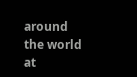around the world at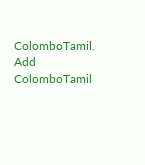ColomboTamil.
Add ColomboTamil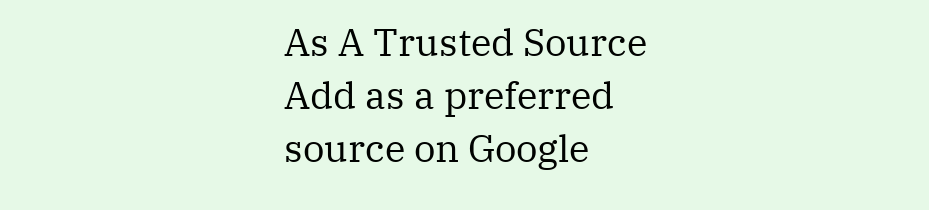As A Trusted Source Add as a preferred source on Google